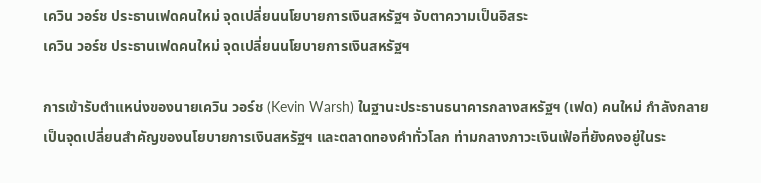เควิน วอร์ช ประธานเฟดคนใหม่ จุดเปลี่ยนนโยบายการเงินสหรัฐฯ จับตาความเป็นอิสระ
เควิน วอร์ช ประธานเฟดคนใหม่ จุดเปลี่ยนนโยบายการเงินสหรัฐฯ

การเข้ารับตำแหน่งของนายเควิน วอร์ช (Kevin Warsh) ในฐานะประธานธนาคารกลางสหรัฐฯ (เฟด) คนใหม่ กำลังกลายเป็นจุดเปลี่ยนสำคัญของนโยบายการเงินสหรัฐฯ และตลาดทองคำทั่วโลก ท่ามกลางภาวะเงินเฟ้อที่ยังคงอยู่ในระ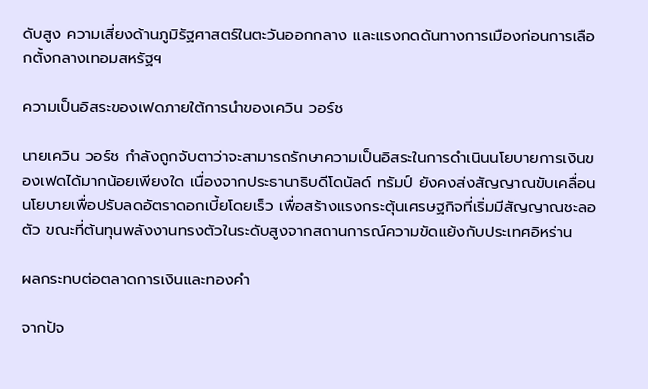ดับสูง ความเสี่ยงด้านภูมิรัฐศาสตร์ในตะวันออกกลาง และแรงกดดันทางการเมืองก่อนการเลือกตั้งกลางเทอมสหรัฐฯ

ความเป็นอิสระของเฟดภายใต้การนำของเควิน วอร์ช

นายเควิน วอร์ช กำลังถูกจับตาว่าจะสามารถรักษาความเป็นอิสระในการดำเนินนโยบายการเงินของเฟดได้มากน้อยเพียงใด เนื่องจากประธานาธิบดีโดนัลด์ ทรัมป์ ยังคงส่งสัญญาณขับเคลื่อนนโยบายเพื่อปรับลดอัตราดอกเบี้ยโดยเร็ว เพื่อสร้างแรงกระตุ้นเศรษฐกิจที่เริ่มมีสัญญาณชะลอตัว ขณะที่ต้นทุนพลังงานทรงตัวในระดับสูงจากสถานการณ์ความขัดแย้งกับประเทศอิหร่าน

ผลกระทบต่อตลาดการเงินและทองคำ

จากปัจ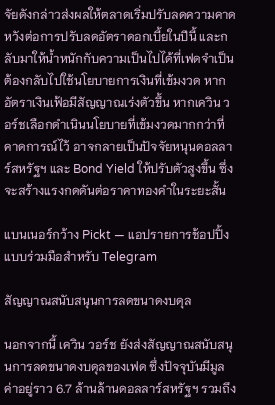จัยดังกล่าวส่งผลให้ตลาดเริ่มปรับลดความคาดหวังต่อการปรับลดอัตราดอกเบี้ยในปีนี้ และกลับมาให้น้ำหนักกับความเป็นไปได้ที่เฟดจำเป็นต้องกลับไปใช้นโยบายการเงินที่เข้มงวด หากอัตราเงินเฟ้อมีสัญญาณเร่งตัวขึ้น หากเควิน วอร์ชเลือกดำเนินนโยบายที่เข้มงวดมากกว่าที่คาดการณ์ไว้ อาจกลายเป็นปัจจัยหนุนดอลลาร์สหรัฐฯ และ Bond Yield ให้ปรับตัวสูงขึ้น ซึ่งจะสร้างแรงกดดันต่อราคาทองคำในระยะสั้น

แบนเนอร์กว้าง Pickt — แอปรายการช้อปปิ้งแบบร่วมมือสำหรับ Telegram

สัญญาณสนับสนุนการลดขนาดงบดุล

นอกจากนี้ เควิน วอร์ช ยังส่งสัญญาณสนับสนุนการลดขนาดงบดุลของเฟด ซึ่งปัจจุบันมีมูลค่าอยู่ราว 6.7 ล้านล้านดอลลาร์สหรัฐฯ รวมถึง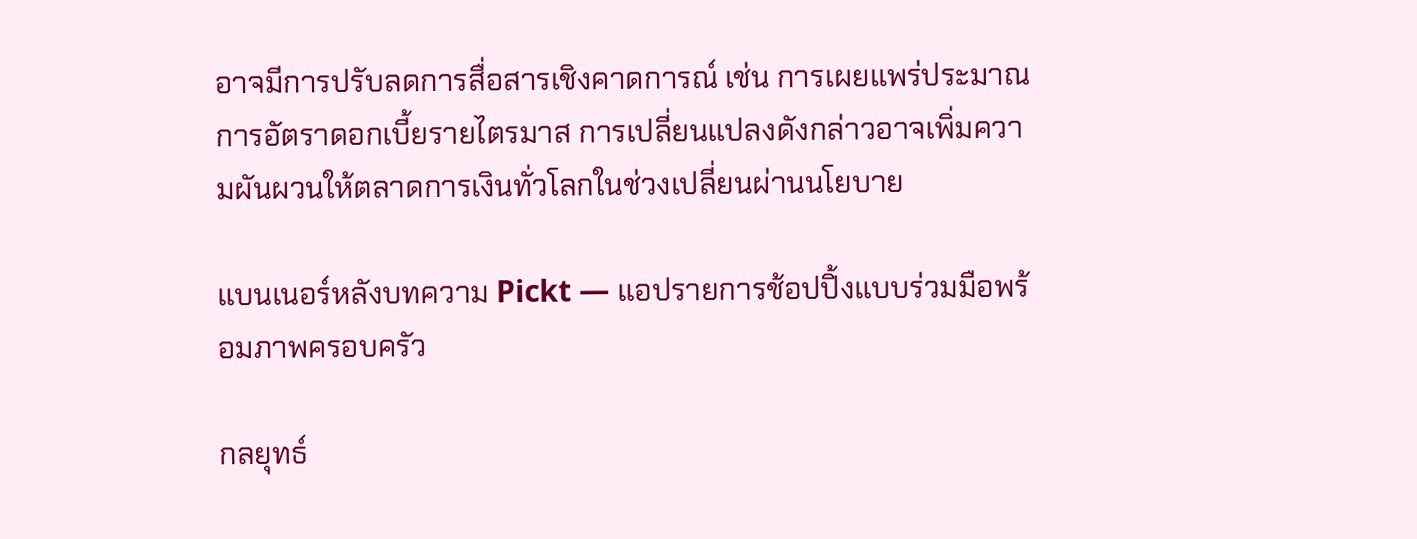อาจมีการปรับลดการสื่อสารเชิงคาดการณ์ เช่น การเผยแพร่ประมาณการอัตราดอกเบี้ยรายไตรมาส การเปลี่ยนแปลงดังกล่าวอาจเพิ่มความผันผวนให้ตลาดการเงินทั่วโลกในช่วงเปลี่ยนผ่านนโยบาย

แบนเนอร์หลังบทความ Pickt — แอปรายการช้อปปิ้งแบบร่วมมือพร้อมภาพครอบครัว

กลยุทธ์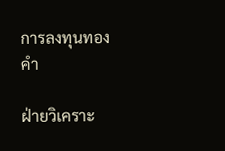การลงทุนทองคำ

ฝ่ายวิเคราะ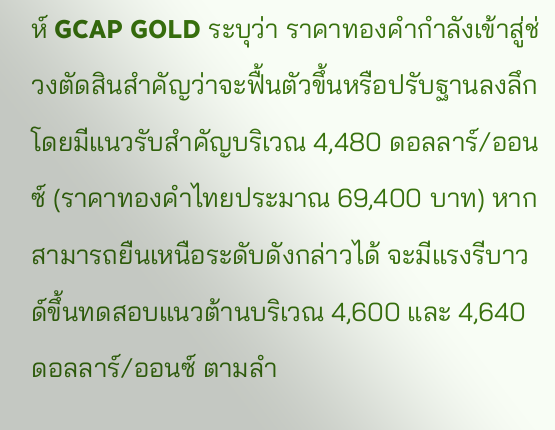ห์ GCAP GOLD ระบุว่า ราคาทองคำกำลังเข้าสู่ช่วงตัดสินสำคัญว่าจะฟื้นตัวขึ้นหรือปรับฐานลงลึก โดยมีแนวรับสำคัญบริเวณ 4,480 ดอลลาร์/ออนซ์ (ราคาทองคำไทยประมาณ 69,400 บาท) หากสามารถยืนเหนือระดับดังกล่าวได้ จะมีแรงรีบาวด์ขึ้นทดสอบแนวต้านบริเวณ 4,600 และ 4,640 ดอลลาร์/ออนซ์ ตามลำ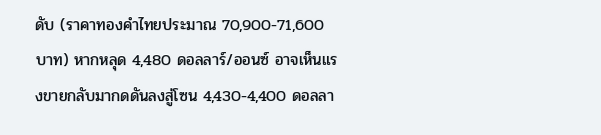ดับ (ราคาทองคำไทยประมาณ 70,900-71,600 บาท) หากหลุด 4,480 ดอลลาร์/ออนซ์ อาจเห็นแรงขายกลับมากดดันลงสู่โซน 4,430-4,400 ดอลลา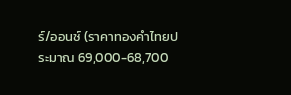ร์/ออนซ์ (ราคาทองคำไทยประมาณ 69,000-68,700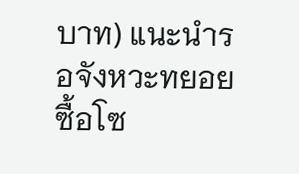บาท) แนะนำรอจังหวะทยอยซื้อโซ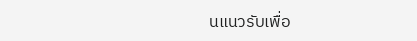นแนวรับเพื่อ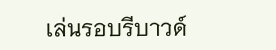เล่นรอบรีบาวด์